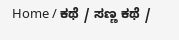Home / ಕಥೆ / ಸಣ್ಣ ಕಥೆ /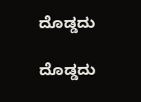ದೊಡ್ಡದು

ದೊಡ್ಡದು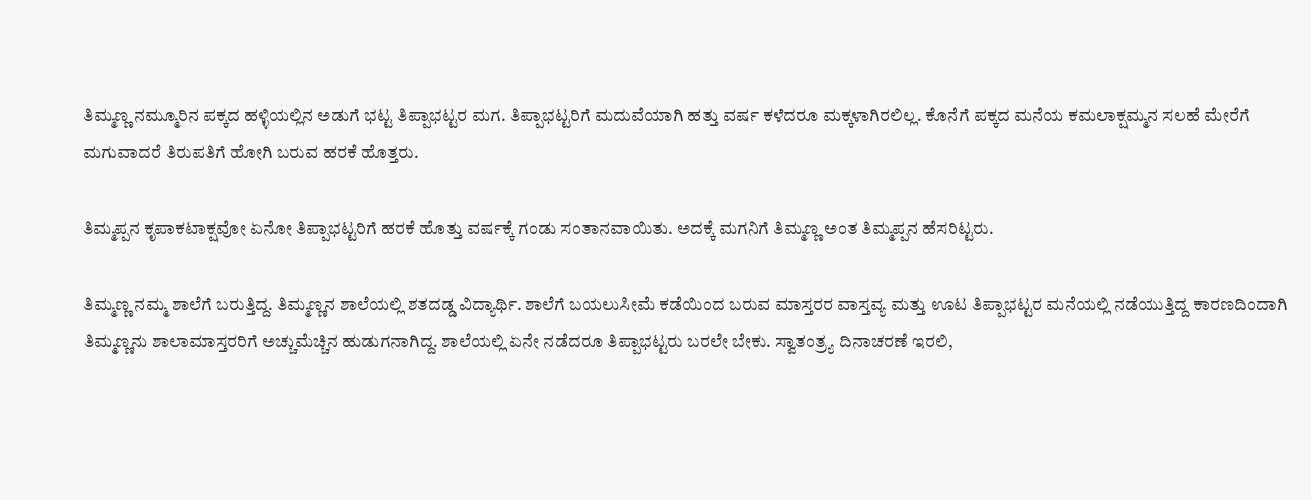ತಿಮ್ಮಣ್ಣ ನಮ್ಮೂರಿನ ಪಕ್ಕದ ಹಳ್ಳಿಯಲ್ಲಿನ ಅಡುಗೆ ಭಟ್ಟ ತಿಪ್ಪಾಭಟ್ಟರ ಮಗ. ತಿಪ್ಪಾಭಟ್ಟರಿಗೆ ಮದುವೆಯಾಗಿ ಹತ್ತು ವರ್ಷ ಕಳೆದರೂ ಮಕ್ಕಳಾಗಿರಲಿಲ್ಲ. ಕೊನೆಗೆ ಪಕ್ಕದ ಮನೆಯ ಕಮಲಾಕ್ಷಮ್ಮನ ಸಲಹೆ ಮೇರೆಗೆ ಮಗುವಾದರೆ ತಿರುಪತಿಗೆ ಹೋಗಿ ಬರುವ ಹರಕೆ ಹೊತ್ತರು.

ತಿಮ್ಮಪ್ಪನ ಕೃಪಾಕಟಾಕ್ಷವೋ ಏನೋ ತಿಪ್ಪಾಭಟ್ಟರಿಗೆ ಹರಕೆ ಹೊತ್ತು ವರ್ಷಕ್ಕೆ ಗಂಡು ಸಂತಾನವಾಯಿತು. ಅದಕ್ಕೆ ಮಗನಿಗೆ ತಿಮ್ಮಣ್ಣ ಅಂತ ತಿಮ್ಮಪ್ಪನ ಹೆಸರಿಟ್ಟರು.

ತಿಮ್ಮಣ್ಣ ನಮ್ಮ ಶಾಲೆಗೆ ಬರುತ್ತಿದ್ದ. ತಿಮ್ಮಣ್ಣನ ಶಾಲೆಯಲ್ಲಿ ಶತದಡ್ಡ ವಿದ್ಯಾರ್ಥಿ. ಶಾಲೆಗೆ ಬಯಲುಸೀಮೆ ಕಡೆಯಿಂದ ಬರುವ ಮಾಸ್ತರರ ವಾಸ್ತವ್ಯ ಮತ್ತು ಊಟ ತಿಪ್ಪಾಭಟ್ಟರ ಮನೆಯಲ್ಲಿ ನಡೆಯುತ್ತಿದ್ದ ಕಾರಣದಿಂದಾಗಿ ತಿಮ್ಮಣ್ಣನು ಶಾಲಾಮಾಸ್ತರರಿಗೆ ಅಚ್ಚುಮೆಚ್ಚಿನ ಹುಡುಗನಾಗಿದ್ದ. ಶಾಲೆಯಲ್ಲಿ ಏನೇ ನಡೆದರೂ ತಿಪ್ಪಾಭಟ್ಟರು ಬರಲೇ ಬೇಕು. ಸ್ವಾತಂತ್ರ್ಯ ದಿನಾಚರಣೆ ಇರಲಿ,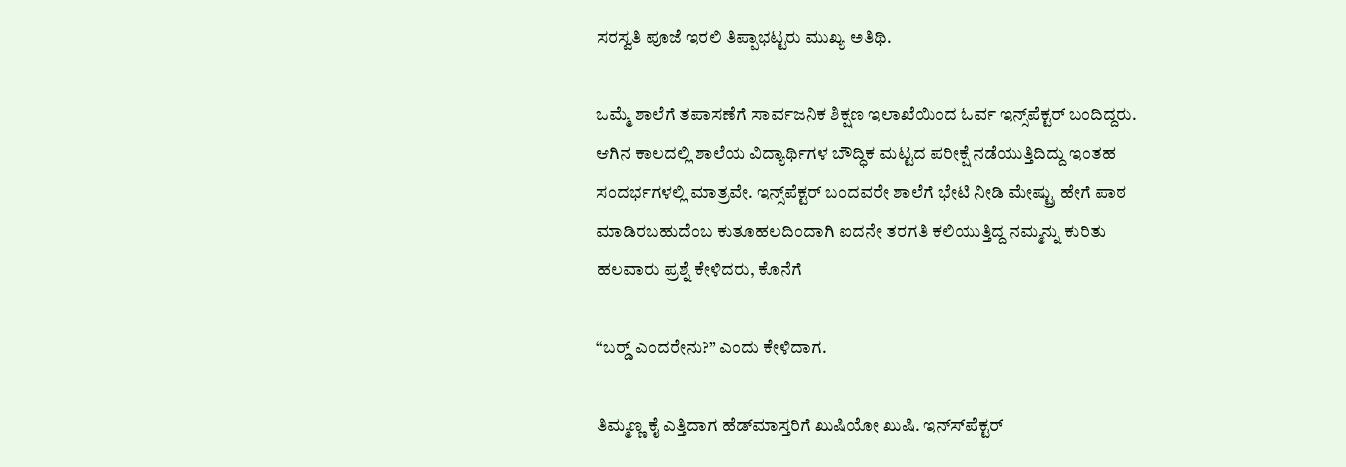ಸರಸ್ವತಿ ಪೂಜೆ ಇರಲಿ ತಿಪ್ಪಾಭಟ್ಟರು ಮುಖ್ಯ ಅತಿಥಿ.

ಒಮ್ಮೆ ಶಾಲೆಗೆ ತಪಾಸಣೆಗೆ ಸಾರ್ವಜನಿಕ ಶಿಕ್ಷಣ ಇಲಾಖೆಯಿಂದ ಓರ್ವ ಇನ್ಸ್‌ಪೆಕ್ಟರ್ ಬಂದಿದ್ದರು. ಆಗಿನ ಕಾಲದಲ್ಲಿ ಶಾಲೆಯ ವಿದ್ಯಾರ್ಥಿಗಳ ಬೌದ್ಧಿಕ ಮಟ್ಟದ ಪರೀಕ್ಷೆ ನಡೆಯುತ್ತಿದಿದ್ದು ಇಂತಹ ಸಂದರ್ಭಗಳಲ್ಲಿ ಮಾತ್ರವೇ. ಇನ್ಸ್‌ಪೆಕ್ಟರ್‌ ಬಂದವರೇ ಶಾಲೆಗೆ ಭೇಟಿ ನೀಡಿ ಮೇಷ್ಟ್ರು ಹೇಗೆ ಪಾಠ ಮಾಡಿರಬಹುದೆಂಬ ಕುತೂಹಲದಿಂದಾಗಿ ಐದನೇ ತರಗತಿ ಕಲಿಯುತ್ತಿದ್ದ ನಮ್ಮನ್ನು ಕುರಿತು ಹಲವಾರು ಪ್ರಶ್ನೆ ಕೇಳಿದರು, ಕೊನೆಗೆ

“ಬರ್‍ಡ್ ಎಂದರೇನು?” ಎಂದು ಕೇಳಿದಾಗ.

ತಿಮ್ಮಣ್ಣ ಕೈ ಎತ್ತಿದಾಗ ಹೆಡ್‌ಮಾಸ್ತರಿಗೆ ಖುಷಿಯೋ ಖುಷಿ. ಇನ್ಸ್‍ಪೆಕ್ಟರ್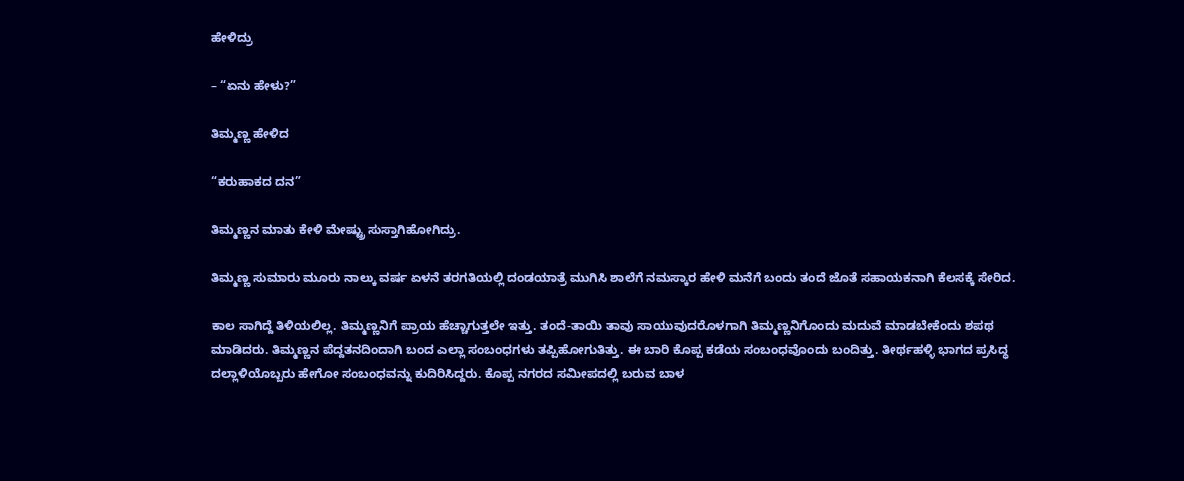ಹೇಳಿದ್ರು

– “ಏನು ಹೇಳು?”

ತಿಮ್ಮಣ್ಣ ಹೇಳಿದ

“ಕರುಹಾಕದ ದನ”

ತಿಮ್ಮಣ್ಣನ ಮಾತು ಕೇಳಿ ಮೇಷ್ಟ್ರು ಸುಸ್ತಾಗಿಹೋಗಿದ್ರು.

ತಿಮ್ಮಣ್ಣ ಸುಮಾರು ಮೂರು ನಾಲ್ಕು ವರ್ಷ ಏಳನೆ ತರಗತಿಯಲ್ಲಿ ದಂಡಯಾತ್ರೆ ಮುಗಿಸಿ ಶಾಲೆಗೆ ನಮಸ್ಕಾರ ಹೇಳಿ ಮನೆಗೆ ಬಂದು ತಂದೆ ಜೊತೆ ಸಹಾಯಕನಾಗಿ ಕೆಲಸಕ್ಕೆ ಸೇರಿದ.

ಕಾಲ ಸಾಗಿದ್ದೆ ತಿಳಿಯಲಿಲ್ಲ. ತಿಮ್ಮಣ್ಣನಿಗೆ ಪ್ರಾಯ ಹೆಚ್ಚಾಗುತ್ತಲೇ ಇತ್ತು. ತಂದೆ-ತಾಯಿ ತಾವು ಸಾಯುವುದರೊಳಗಾಗಿ ತಿಮ್ಮಣ್ಣನಿಗೊಂದು ಮದುವೆ ಮಾಡಬೇಕೆಂದು ಶಪಥ ಮಾಡಿದರು. ತಿಮ್ಮಣ್ಣನ ಪೆದ್ದತನದಿಂದಾಗಿ ಬಂದ ಎಲ್ಲಾ ಸಂಬಂಧಗಳು ತಪ್ಪಿಹೋಗುತಿತ್ತು. ಈ ಬಾರಿ ಕೊಪ್ಪ ಕಡೆಯ ಸಂಬಂಧವೊಂದು ಬಂದಿತ್ತು. ತೀರ್ಥಹಳ್ಳಿ ಭಾಗದ ಪ್ರಸಿದ್ಧ ದಲ್ಲಾಳಿಯೊಬ್ಬರು ಹೇಗೋ ಸಂಬಂಧವನ್ನು ಕುದಿರಿಸಿದ್ದರು. ಕೊಪ್ಪ ನಗರದ ಸಮೀಪದಲ್ಲಿ ಬರುವ ಬಾಳ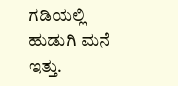ಗಡಿಯಲ್ಲಿ ಹುಡುಗಿ ಮನೆ ಇತ್ತು.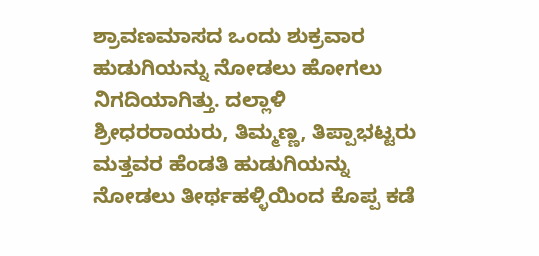ಶ್ರಾವಣಮಾಸದ ಒಂದು ಶುಕ್ರವಾರ ಹುಡುಗಿಯನ್ನು ನೋಡಲು ಹೋಗಲು ನಿಗದಿಯಾಗಿತ್ತು. ದಲ್ಲಾಳಿ ಶ್ರೀಧರರಾಯರು, ತಿಮ್ಮಣ್ಣ, ತಿಪ್ಪಾಭಟ್ಟರು ಮತ್ತವರ ಹೆಂಡತಿ ಹುಡುಗಿಯನ್ನು ನೋಡಲು ತೀರ್ಥಹಳ್ಳಿಯಿಂದ ಕೊಪ್ಪ ಕಡೆ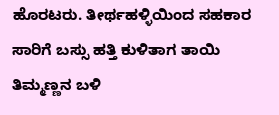ಹೊರಟರು. ತೀರ್ಥಹಳ್ಳಿಯಿಂದ ಸಹಕಾರ ಸಾರಿಗೆ ಬಸ್ಸು ಹತ್ತಿ ಕುಳಿತಾಗ ತಾಯಿ ತಿಮ್ಮಣ್ಣನ ಬಳಿ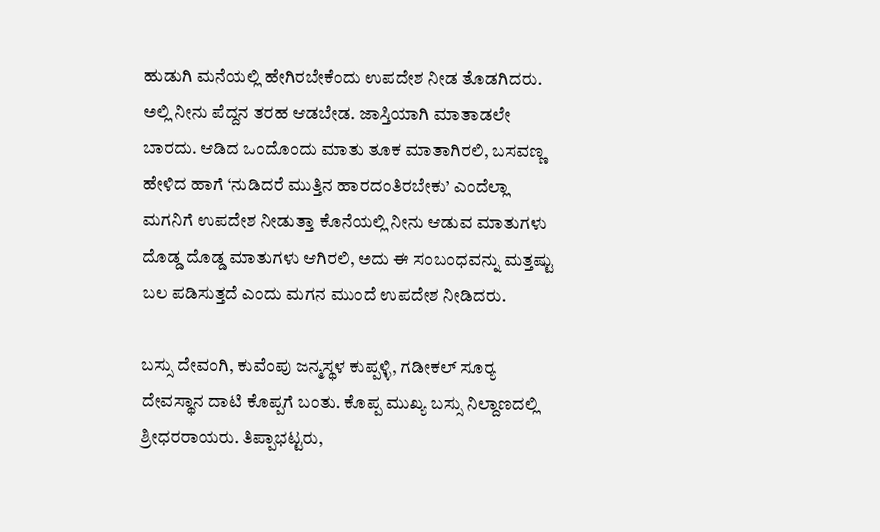ಹುಡುಗಿ ಮನೆಯಲ್ಲಿ ಹೇಗಿರಬೇಕೆಂದು ಉಪದೇಶ ನೀಡ ತೊಡಗಿದರು. ಅಲ್ಲಿ ನೀನು ಪೆದ್ದನ ತರಹ ಆಡಬೇಡ. ಜಾಸ್ತಿಯಾಗಿ ಮಾತಾಡಲೇ ಬಾರದು. ಆಡಿದ ಒಂದೊಂದು ಮಾತು ತೂಕ ಮಾತಾಗಿರಲಿ, ಬಸವಣ್ಣ ಹೇಳಿದ ಹಾಗೆ ‘ನುಡಿದರೆ ಮುತ್ತಿನ ಹಾರದಂತಿರಬೇಕು’ ಎಂದೆಲ್ಲಾ ಮಗನಿಗೆ ಉಪದೇಶ ನೀಡುತ್ತಾ ಕೊನೆಯಲ್ಲಿ ನೀನು ಆಡುವ ಮಾತುಗಳು ದೊಡ್ಡ ದೊಡ್ಡ ಮಾತುಗಳು ಆಗಿರಲಿ, ಅದು ಈ ಸಂಬಂಧವನ್ನು ಮತ್ತಷ್ಟು ಬಲ ಪಡಿಸುತ್ತದೆ ಎಂದು ಮಗನ ಮುಂದೆ ಉಪದೇಶ ನೀಡಿದರು.

ಬಸ್ಸು ದೇವಂಗಿ, ಕುವೆಂಪು ಜನ್ಮಸ್ಥಳ ಕುಪ್ಪಳ್ಳಿ, ಗಡೀಕಲ್ ಸೂರ್‍ಯ ದೇವಸ್ಥಾನ ದಾಟಿ ಕೊಪ್ಪಗೆ ಬಂತು. ಕೊಪ್ಪ ಮುಖ್ಯ ಬಸ್ಸು ನಿಲ್ದಾಣದಲ್ಲಿ ಶ್ರೀಧರರಾಯರು. ತಿಪ್ಪಾಭಟ್ಟರು,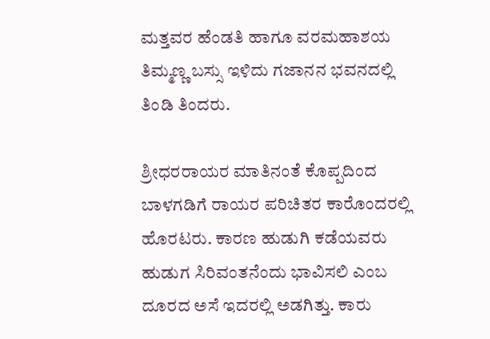ಮತ್ತವರ ಹೆಂಡತಿ ಹಾಗೂ ವರಮಹಾಶಯ ತಿಮ್ಮಣ್ಣ ಬಸ್ಸು ಇಳಿದು ಗಜಾನನ ಭವನದಲ್ಲಿ ತಿಂಡಿ ತಿಂದರು.

ಶ್ರೀಧರರಾಯರ ಮಾತಿನಂತೆ ಕೊಪ್ಪದಿಂದ ಬಾಳಗಡಿಗೆ ರಾಯರ ಪರಿಚಿತರ ಕಾರೊಂದರಲ್ಲಿ ಹೊರಟರು. ಕಾರಣ ಹುಡುಗಿ ಕಡೆಯವರು ಹುಡುಗ ಸಿರಿವಂತನೆಂದು ಭಾವಿಸಲಿ ಎಂಬ ದೂರದ ಅಸೆ ಇದರಲ್ಲಿ ಅಡಗಿತ್ತು. ಕಾರು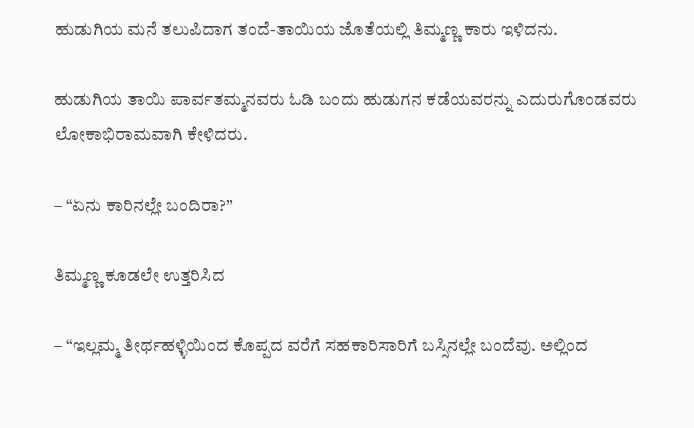ಹುಡುಗಿಯ ಮನೆ ತಲುಪಿದಾಗ ತಂದೆ-ತಾಯಿಯ ಜೊತೆಯಲ್ಲಿ ತಿಮ್ಮಣ್ಣ ಕಾರು ಇಳಿದನು.

ಹುಡುಗಿಯ ತಾಯಿ ಪಾರ್ವತಮ್ಮನವರು ಓಡಿ ಬಂದು ಹುಡುಗನ ಕಡೆಯವರನ್ನು ಎದುರುಗೊಂಡವರು ಲೋಕಾಭಿರಾಮವಾಗಿ ಕೇಳಿದರು.

– “ಏನು ಕಾರಿನಲ್ಲೇ ಬಂದಿರಾ?”

ತಿಮ್ಮಣ್ಣ ಕೂಡಲೇ ಉತ್ತರಿಸಿದ

– “ಇಲ್ಲಮ್ಮ ತೀರ್ಥಹಳ್ಳಿಯಿಂದ ಕೊಪ್ಪದ ವರೆಗೆ ಸಹಕಾರಿಸಾರಿಗೆ ಬಸ್ಸಿನಲ್ಲೇ ಬಂದೆವು. ಅಲ್ಲಿಂದ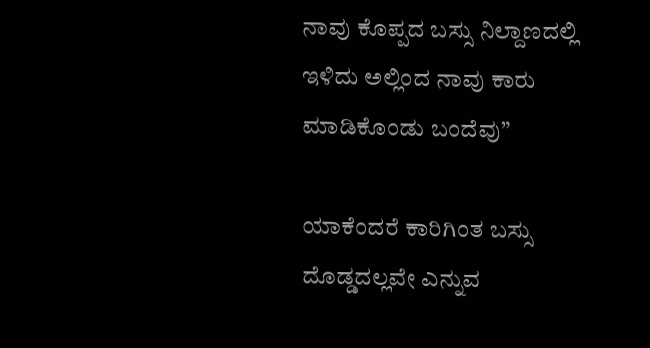ನಾವು ಕೊಪ್ಪದ ಬಸ್ಸು ನಿಲ್ದಾಣದಲ್ಲಿ ಇಳಿದು ಅಲ್ಲಿಂದ ನಾವು ಕಾರು ಮಾಡಿಕೊಂಡು ಬಂದೆವು”

ಯಾಕೆಂದರೆ ಕಾರಿಗಿಂತ ಬಸ್ಸು ದೊಡ್ಡದಲ್ಲವೇ ಎನ್ನುವ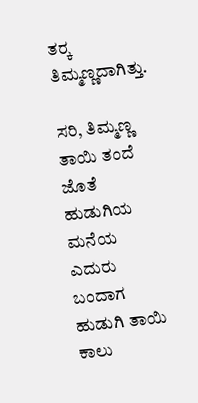ತರ್‍ಕ ತಿಮ್ಮಣ್ಣದಾಗಿತ್ತು.

ಸರಿ, ತಿಮ್ಮಣ್ಣ ತಾಯಿ ತಂದೆ ಜೊತೆ ಹುಡುಗಿಯ ಮನೆಯ ಎದುರು ಬಂದಾಗ ಹುಡುಗಿ ತಾಯಿ ಕಾಲು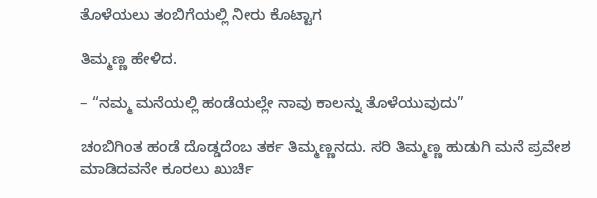ತೊಳೆಯಲು ತಂಬಿಗೆಯಲ್ಲಿ ನೀರು ಕೊಟ್ಟಾಗ

ತಿಮ್ಮಣ್ಣ ಹೇಳಿದ.

– “ನಮ್ಮ ಮನೆಯಲ್ಲಿ ಹಂಡೆಯಲ್ಲೇ ನಾವು ಕಾಲನ್ನು ತೊಳೆಯುವುದು”

ಚಂಬಿಗಿಂತ ಹಂಡೆ ದೊಡ್ಡದೆಂಬ ತರ್ಕ ತಿಮ್ಮಣ್ಣನದು. ಸರಿ ತಿಮ್ಮಣ್ಣ ಹುಡುಗಿ ಮನೆ ಪ್ರವೇಶ ಮಾಡಿದವನೇ ಕೂರಲು ಖುರ್ಚಿ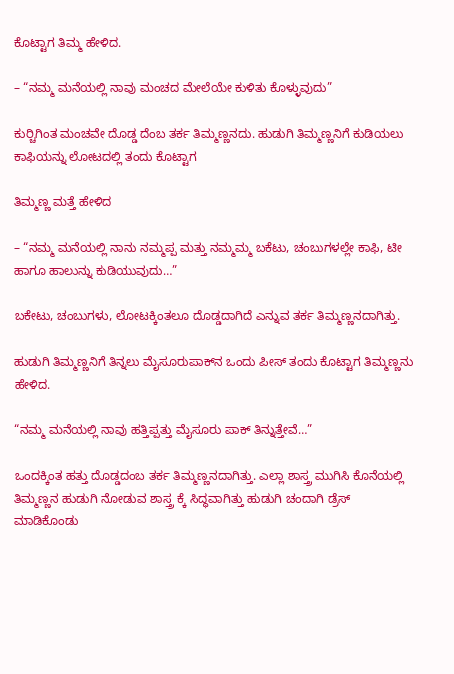ಕೊಟ್ಟಾಗ ತಿಮ್ಮ ಹೇಳಿದ.

– “ನಮ್ಮ ಮನೆಯಲ್ಲಿ ನಾವು ಮಂಚದ ಮೇಲೆಯೇ ಕುಳಿತು ಕೊಳ್ಳುವುದು”

ಕುರ್‍ಚಿಗಿಂತ ಮಂಚವೇ ದೊಡ್ಡ ದೆಂಬ ತರ್ಕ ತಿಮ್ಮಣ್ಣನದು. ಹುಡುಗಿ ತಿಮ್ಮಣ್ಣನಿಗೆ ಕುಡಿಯಲು ಕಾಫಿಯನ್ನು ಲೋಟದಲ್ಲಿ ತಂದು ಕೊಟ್ಟಾಗ

ತಿಮ್ಮಣ್ಣ ಮತ್ತೆ ಹೇಳಿದ

– “ನಮ್ಮ ಮನೆಯಲ್ಲಿ ನಾನು ನಮ್ಮಪ್ಪ ಮತ್ತು ನಮ್ಮಮ್ಮ ಬಕೆಟು, ಚಂಬುಗಳಲ್ಲೇ ಕಾಫಿ, ಟೀ ಹಾಗೂ ಹಾಲುನ್ನು ಕುಡಿಯುವುದು…”

ಬಕೇಟು, ಚಂಬುಗಳು, ಲೋಟಕ್ಕಿಂತಲೂ ದೊಡ್ಡದಾಗಿದೆ ಎನ್ನುವ ತರ್ಕ ತಿಮ್ಮಣ್ಣನದಾಗಿತ್ತು.

ಹುಡುಗಿ ತಿಮ್ಮಣ್ಣನಿಗೆ ತಿನ್ನಲು ಮೈಸೂರುಪಾಕ್‌ನ ಒಂದು ಪೀಸ್ ತಂದು ಕೊಟ್ಟಾಗ ತಿಮ್ಮಣ್ಣನು ಹೇಳಿದ.

“ನಮ್ಮ ಮನೆಯಲ್ಲಿ ನಾವು ಹತ್ತಿಪ್ಪತ್ತು ಮೈಸೂರು ಪಾಕ್ ತಿನ್ನುತ್ತೇವೆ…”

ಒಂದಕ್ಕಿಂತ ಹತ್ತು ದೊಡ್ಡದಂಬ ತರ್ಕ ತಿಮ್ಮಣ್ಣನದಾಗಿತ್ತು. ಎಲ್ಲಾ ಶಾಸ್ತ್ರ ಮುಗಿಸಿ ಕೊನೆಯಲ್ಲಿ ತಿಮ್ಮಣ್ಣನ ಹುಡುಗಿ ನೋಡುವ ಶಾಸ್ತ್ರ ಕ್ಕೆ ಸಿದ್ಧವಾಗಿತ್ತು ಹುಡುಗಿ ಚಂದಾಗಿ ಡ್ರೆಸ್ ಮಾಡಿಕೊಂಡು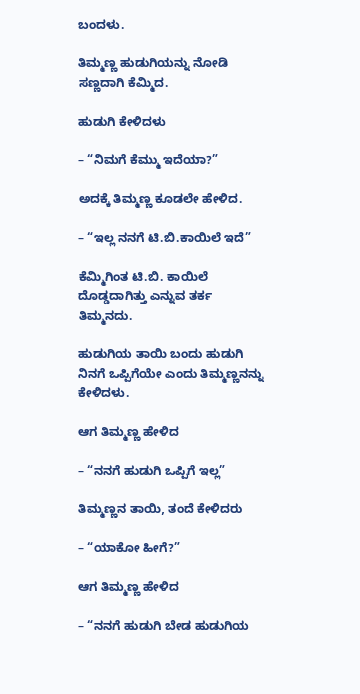ಬಂದಳು.

ತಿಮ್ಮಣ್ಣ ಹುಡುಗಿಯನ್ನು ನೋಡಿ ಸಣ್ಣದಾಗಿ ಕೆಮ್ಮಿದ.

ಹುಡುಗಿ ಕೇಳಿದಳು

– “ನಿಮಗೆ ಕೆಮ್ಮು ಇದೆಯಾ?”

ಅದಕ್ಕೆ ತಿಮ್ಮಣ್ಣ ಕೂಡಲೇ ಹೇಳಿದ.

– “ಇಲ್ಲ ನನಗೆ ಟಿ.ಬಿ.ಕಾಯಿಲೆ ಇದೆ”

ಕೆಮ್ಮಿಗಿಂತ ಟಿ.ಬಿ. ಕಾಯಿಲೆ ದೊಡ್ಡದಾಗಿತ್ತು ಎನ್ನುವ ತರ್ಕ ತಿಮ್ಮನದು.

ಹುಡುಗಿಯ ತಾಯಿ ಬಂದು ಹುಡುಗಿ ನಿನಗೆ ಒಪ್ಪಿಗೆಯೇ ಎಂದು ತಿಮ್ಮಣ್ಣನನ್ನು ಕೇಳಿದಳು.

ಆಗ ತಿಮ್ಮಣ್ಣ ಹೇಳಿದ

– “ನನಗೆ ಹುಡುಗಿ ಒಪ್ಪಿಗೆ ಇಲ್ಲ”

ತಿಮ್ಮಣ್ಣನ ತಾಯಿ, ತಂದೆ ಕೇಳಿದರು

– “ಯಾಕೋ ಹೀಗೆ?”

ಆಗ ತಿಮ್ಮಣ್ಣ ಹೇಳಿದ

– “ನನಗೆ ಹುಡುಗಿ ಬೇಡ ಹುಡುಗಿಯ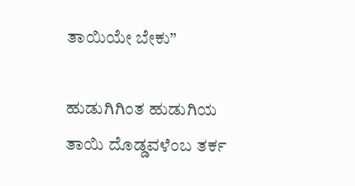ತಾಯಿಯೇ ಬೇಕು”

ಹುಡುಗಿಗಿಂತ ಹುಡುಗಿಯ ತಾಯಿ ದೊಡ್ಡವಳೆಂಬ ತರ್ಕ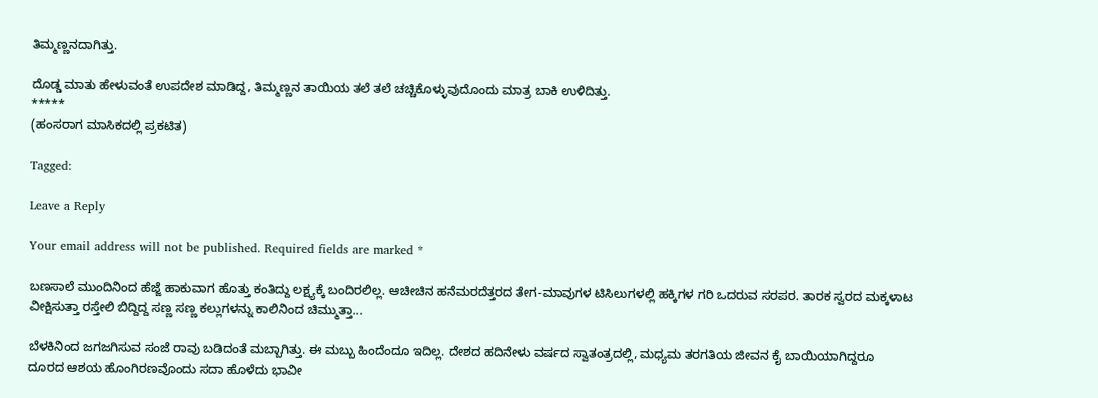ತಿಮ್ಮಣ್ಣನದಾಗಿತ್ತು.

ದೊಡ್ಡ ಮಾತು ಹೇಳುವಂತೆ ಉಪದೇಶ ಮಾಡಿದ್ದ, ತಿಮ್ಮಣ್ಣನ ತಾಯಿಯ ತಲೆ ತಲೆ ಚಚ್ಚಿಕೊಳ್ಳುವುದೊಂದು ಮಾತ್ರ ಬಾಕಿ ಉಳಿದಿತ್ತು.
*****
(ಹಂಸರಾಗ ಮಾಸಿಕದಲ್ಲಿ ಪ್ರಕಟಿತ)

Tagged:

Leave a Reply

Your email address will not be published. Required fields are marked *

ಬಣಸಾಲೆ ಮುಂದಿನಿಂದ ಹೆಜ್ಜೆ ಹಾಕುವಾಗ ಹೊತ್ತು ಕಂತಿದ್ದು ಲಕ್ಷ್ಯಕ್ಕೆ ಬಂದಿರಲಿಲ್ಲ. ಆಚೀಚಿನ ಹನೆಮರದೆತ್ತರದ ತೇಗ-ಮಾವುಗಳ ಟಿಸಿಲುಗಳಲ್ಲಿ ಹಕ್ಕಿಗಳ ಗರಿ ಒದರುವ ಸರಪರ. ತಾರಕ ಸ್ವರದ ಮಕ್ಕಳಾಟ ವೀಕ್ಷಿಸುತ್ತಾ ರಸ್ತೇಲಿ ಬಿದ್ದಿದ್ದ ಸಣ್ಣ ಸಣ್ಣ ಕಲ್ಲುಗಳನ್ನು ಕಾಲಿನಿಂದ ಚಿಮ್ಮುತ್ತಾ...

ಬೆಳಕಿನಿಂದ ಜಗಜಗಿಸುವ ಸಂಜೆ ರಾವು ಬಡಿದಂತೆ ಮಬ್ಬಾಗಿತ್ತು. ಈ ಮಬ್ಬು ಹಿಂದೆಂದೂ ಇದಿಲ್ಲ. ದೇಶದ ಹದಿನೇಳು ವರ್ಷದ ಸ್ವಾತಂತ್ರದಲ್ಲಿ, ಮಧ್ಯಮ ತರಗತಿಯ ಜೀವನ ಕೈ ಬಾಯಿಯಾಗಿದ್ದರೂ ದೂರದ ಆಶಯ ಹೊಂಗಿರಣವೊಂದು ಸದಾ ಹೊಳೆದು ಭಾವೀ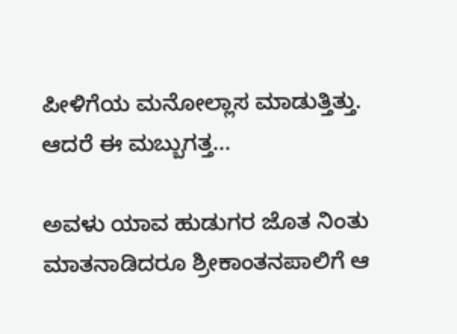ಪೀಳಿಗೆಯ ಮನೋಲ್ಲಾಸ ಮಾಡುತ್ತಿತ್ತು. ಆದರೆ ಈ ಮಬ್ಬುಗತ್ತ...

ಅವಳು ಯಾವ ಹುಡುಗರ ಜೊತ ನಿಂತು ಮಾತನಾಡಿದರೂ ಶ್ರೀಕಾಂತನಪಾಲಿಗೆ ಆ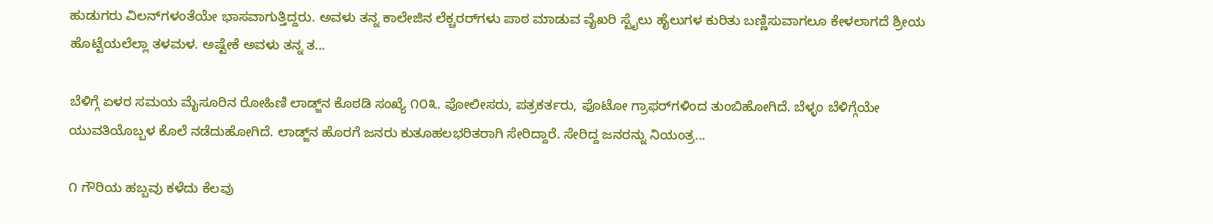ಹುಡುಗರು ವಿಲನ್‌ಗಳಂತೆಯೇ ಭಾಸವಾಗುತ್ತಿದ್ದರು. ಅವಳು ತನ್ನ ಕಾಲೇಜಿನ ಲೆಕ್ಚರರ್‌ಗಳು ಪಾಠ ಮಾಡುವ ವೈಖರಿ ಸ್ಟೈಲು ಹೈಲುಗಳ ಕುರಿತು ಬಣ್ಣಿಸುವಾಗಲೂ ಕೇಳಲಾಗದೆ ಶ್ರೀಯ ಹೊಟ್ಟೆಯಲೆಲ್ಲಾ ತಳಮಳ. ಅಷ್ಟೇಕೆ ಅವಳು ತನ್ನ ತ...

ಬೆಳಿಗ್ಗೆ ಏಳರ ಸಮಯ ಮೈಸೂರಿನ ರೋಹಿಣಿ ಲಾಡ್ಜ್‌ನ ಕೊಠಡಿ ಸಂಖ್ಯೆ ೧೦೩. ಪೋಲೀಸರು, ಪತ್ರಕರ್ತರು, ಫೊಟೋ ಗ್ರಾಫರ್‌ಗಳಿಂದ ತುಂಬಿಹೋಗಿದೆ. ಬೆಳ್ಳಂ ಬೆಳಿಗ್ಗೆಯೇ ಯುವತಿಯೊಬ್ಬಳ ಕೊಲೆ ನಡೆದುಹೋಗಿದೆ. ಲಾಡ್ಜ್‌ನ ಹೊರಗೆ ಜನರು ಕುತೂಹಲಭರಿತರಾಗಿ ಸೇರಿದ್ದಾರೆ. ಸೇರಿದ್ದ ಜನರನ್ನು ನಿಯಂತ್ರ...

೧ ಗೌರಿಯ ಹಬ್ಬವು ಕಳೆದು ಕೆಲವು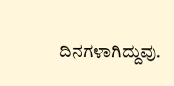ದಿನಗಳಾಗಿದ್ದುವು.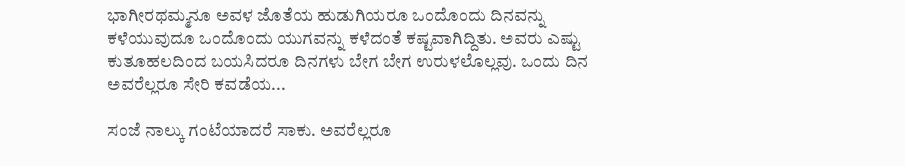ಭಾಗೀರಥಮ್ಮನೂ ಅವಳ ಜೊತೆಯ ಹುಡುಗಿಯರೂ ಒಂದೊಂದು ದಿನವನ್ನು ಕಳೆಯುವುದೂ ಒಂದೊಂದು ಯುಗವನ್ನು ಕಳೆದಂತೆ ಕಷ್ಟವಾಗಿದ್ದಿತು. ಅವರು ಎಷ್ಟು ಕುತೂಹಲದಿಂದ ಬಯಸಿದರೂ ದಿನಗಳು ಬೇಗ ಬೇಗ ಉರುಳಲೊಲ್ಲವು. ಒಂದು ದಿನ ಅವರೆಲ್ಲರೂ ಸೇರಿ ಕವಡೆಯ...

ಸಂಜೆ ನಾಲ್ಕು ಗಂಟೆಯಾದರೆ ಸಾಕು. ಅವರೆಲ್ಲರೂ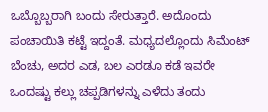ಒಬ್ಬೊಬ್ಬರಾಗಿ ಬಂದು ಸೇರುತ್ತಾರೆ. ಅದೊಂದು ಪಂಚಾಯಿತಿ ಕಟ್ಟೆ ಇದ್ದಂತೆ. ಮಧ್ಯದಲ್ಲೊಂದು ಸಿಮೆಂಟ್ ಬೆಂಚು, ಅದರ ಎಡ, ಬಲ ಎರಡೂ ಕಡೆ ಇವರೇ ಒಂದಷ್ಟು ಕಲ್ಲು ಚಪ್ಪಡಿಗಳನ್ನು ಎಳೆದು ತಂದು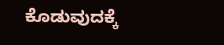ಕೊಡುವುದಕ್ಕೆ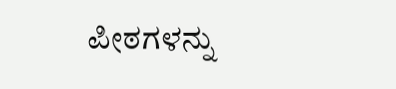ಪೀಠಗಳನ್ನು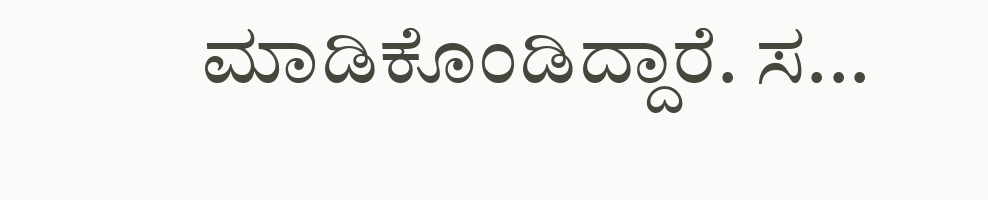ಮಾಡಿಕೊಂಡಿದ್ದಾರೆ. ಸ...